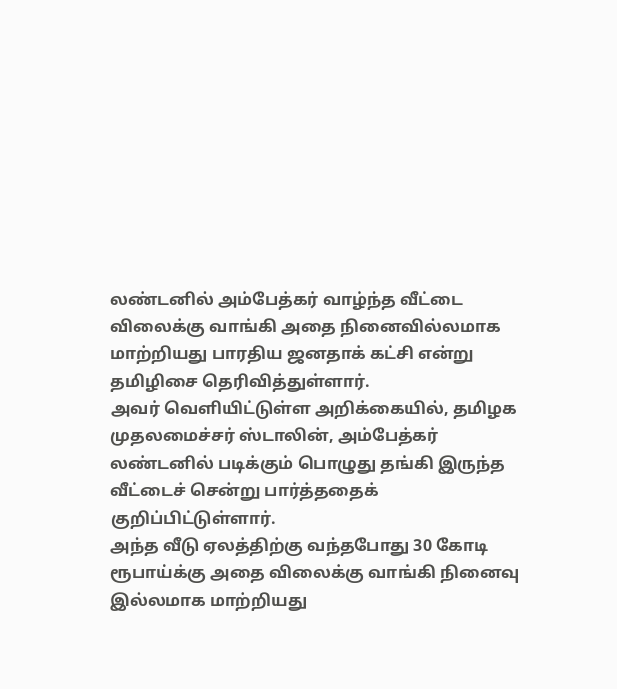லண்டனில் அம்பேத்கர் வாழ்ந்த வீட்டை விலைக்கு வாங்கி அதை நினைவில்லமாக மாற்றியது பாரதிய ஜனதாக் கட்சி என்று தமிழிசை தெரிவித்துள்ளார்.
அவர் வெளியிட்டுள்ள அறிக்கையில், தமிழக முதலமைச்சர் ஸ்டாலின், அம்பேத்கர் லண்டனில் படிக்கும் பொழுது தங்கி இருந்த வீட்டைச் சென்று பார்த்ததைக் குறிப்பிட்டுள்ளார்.
அந்த வீடு ஏலத்திற்கு வந்தபோது 30 கோடி ரூபாய்க்கு அதை விலைக்கு வாங்கி நினைவு இல்லமாக மாற்றியது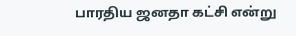பாரதிய ஜனதா கட்சி என்று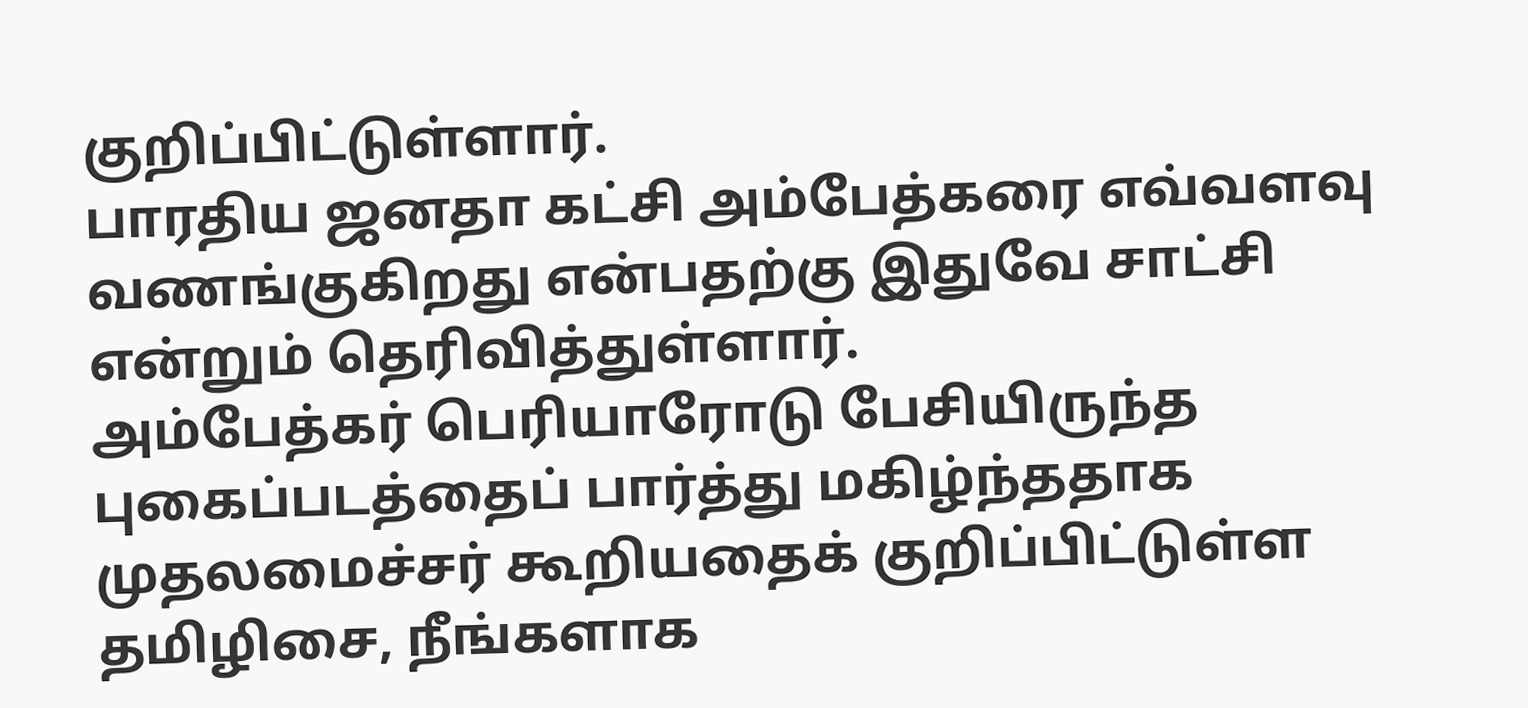குறிப்பிட்டுள்ளார்.
பாரதிய ஜனதா கட்சி அம்பேத்கரை எவ்வளவு வணங்குகிறது என்பதற்கு இதுவே சாட்சி என்றும் தெரிவித்துள்ளார்.
அம்பேத்கர் பெரியாரோடு பேசியிருந்த புகைப்படத்தைப் பார்த்து மகிழ்ந்ததாக முதலமைச்சர் கூறியதைக் குறிப்பிட்டுள்ள தமிழிசை, நீங்களாக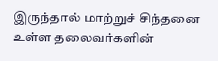இருந்தால் மாற்றுச் சிந்தனை உள்ள தலைவர்களின்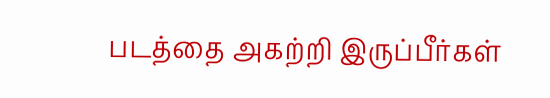படத்தை அகற்றி இருப்பீர்கள்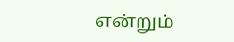என்றும்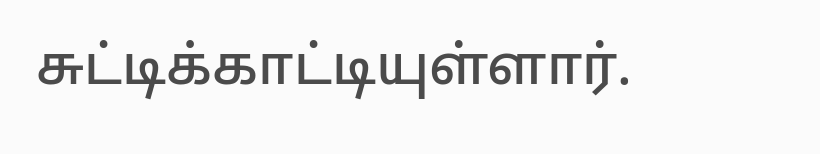சுட்டிக்காட்டியுள்ளார்.